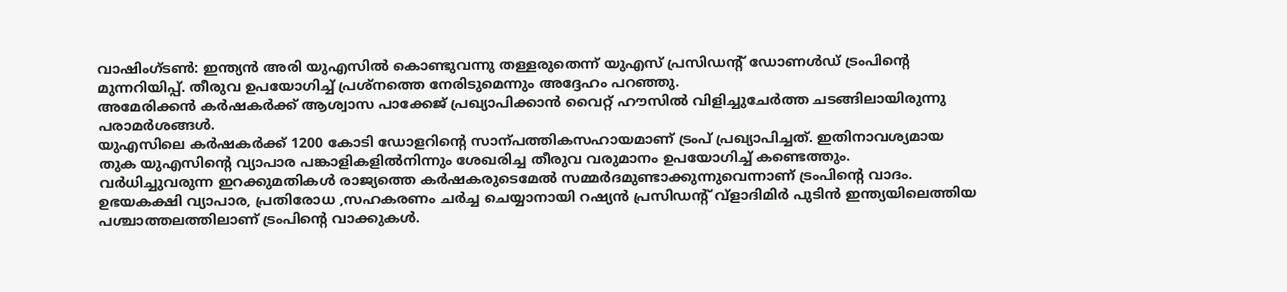വാഷിംഗ്ടൺ: ഇന്ത്യൻ അരി യുഎസിൽ കൊണ്ടുവന്നു തള്ളരുതെന്ന് യുഎസ് പ്രസിഡന്റ് ഡോണൾഡ് ട്രംപിന്റെ മുന്നറിയിപ്പ്. തീരുവ ഉപയോഗിച്ച് പ്രശ്നത്തെ നേരിടുമെന്നും അദ്ദേഹം പറഞ്ഞു.
അമേരിക്കൻ കർഷകർക്ക് ആശ്വാസ പാക്കേജ് പ്രഖ്യാപിക്കാൻ വൈറ്റ് ഹൗസിൽ വിളിച്ചുചേർത്ത ചടങ്ങിലായിരുന്നു പരാമർശങ്ങൾ.
യുഎസിലെ കർഷകർക്ക് 1200 കോടി ഡോളറിന്റെ സാന്പത്തികസഹായമാണ് ട്രംപ് പ്രഖ്യാപിച്ചത്. ഇതിനാവശ്യമായ തുക യുഎസിന്റെ വ്യാപാര പങ്കാളികളിൽനിന്നും ശേഖരിച്ച തീരുവ വരുമാനം ഉപയോഗിച്ച് കണ്ടെത്തും.
വർധിച്ചുവരുന്ന ഇറക്കുമതികൾ രാജ്യത്തെ കർഷകരുടെമേൽ സമ്മർദമുണ്ടാക്കുന്നുവെന്നാണ് ട്രംപിന്റെ വാദം.
ഉഭയകക്ഷി വ്യാപാര, പ്രതിരോധ ,സഹകരണം ചർച്ച ചെയ്യാനായി റഷ്യൻ പ്രസിഡന്റ് വ്ളാദിമിർ പുടിൻ ഇന്ത്യയിലെത്തിയ പശ്ചാത്തലത്തിലാണ് ട്രംപിന്റെ വാക്കുകൾ.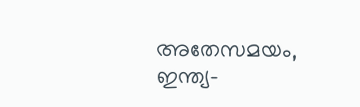അതേസമയം, ഇന്ത്യ-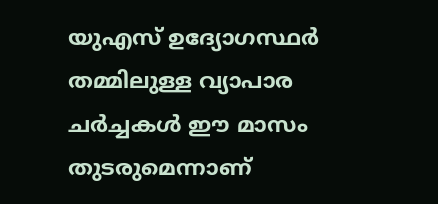യുഎസ് ഉദ്യോഗസ്ഥർ തമ്മിലുള്ള വ്യാപാര ചർച്ചകൾ ഈ മാസം തുടരുമെന്നാണ്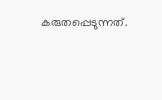കരുതപ്പെടുന്നത്.